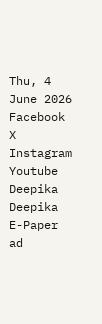Thu, 4 June 2026
Facebook X Instagram Youtube
Deepika
Deepika
E-Paper
ad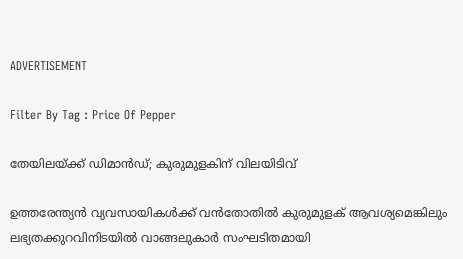ADVERTISEMENT

Filter By Tag : Price Of Pepper

തേയിലയ്ക്ക് ഡിമാൻഡ്; കുരുമുളകിന് വിലയിടിവ്

ഉത്തരേന്ത്യൻ വ്യവസായികൾക്ക്‌ വൻതോതിൽ കുരുമുളക്‌ ആവശ്യമെങ്കിലും ലഭ്യതക്കുറവിനിടയിൽ വാങ്ങലുകാർ സംഘടിതമായി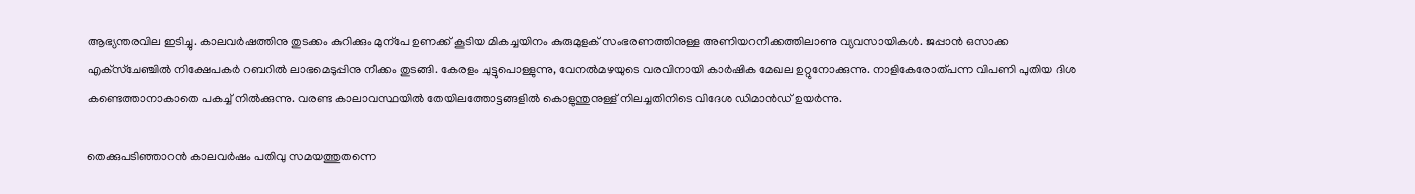ആഭ്യന്തരവില ഇടിച്ചു. കാലവർഷത്തിനു തുടക്കം കുറിക്കും മുന്പേ ഉണക്ക്‌ കൂടിയ മികച്ചയിനം കുരുമുളക്‌ സംഭരണത്തിനുള്ള അണിയറനീക്കത്തിലാണു വ്യവസായികൾ. ജപ്പാൻ ഒസാക്ക എക്‌സ്‌ചേഞ്ചിൽ നിക്ഷേപകർ റബറിൽ ലാഭമെടുപ്പിനു നീക്കം തുടങ്ങി. കേരളം ചുട്ടുപൊള്ളുന്നു, വേനൽമഴയുടെ വരവിനായി കാർഷിക മേഖല ഉറ്റുനോക്കുന്നു. നാളികേരോത്പന്ന വിപണി പുതിയ ദിശ കണ്ടെത്താനാകാതെ പകച്ച്‌ നിൽക്കുന്നു. വരണ്ട കാലാവസ്ഥയിൽ തേയിലത്തോട്ടങ്ങളിൽ കൊളുന്തുനുള്ള്‌ നിലച്ചതിനിടെ വിദേശ ഡിമാൻഡ് ഉയർന്നു.

തെക്കുപടിഞ്ഞാറൻ കാലവർഷം പതിവു സമയത്തുതന്നെ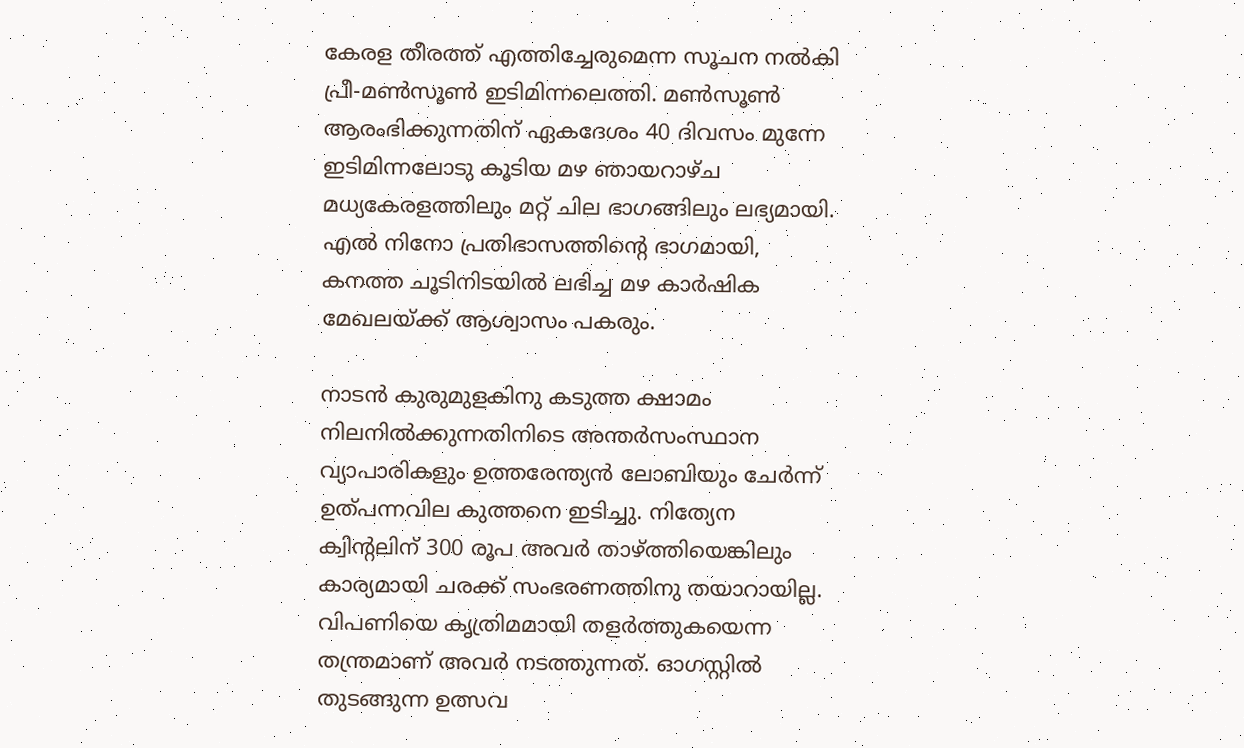കേരള തീരത്ത്‌ എത്തിച്ചേരുമെന്ന സൂചന നൽകി‌ പ്രീ-മൺസൂൺ ഇടിമിന്നലെത്തി. മൺസൂൺ ആരംഭിക്കുന്നതിന് ഏകദേശം 40 ദിവസം മുന്നേ ഇടിമിന്നലോടു കൂടിയ മഴ ഞായറാഴ്‌ച മധ്യകേരളത്തിലും മറ്റ്‌ ചില ഭാഗങ്ങിലും ലഭ്യമായി. എൽ നിനോ പ്രതിഭാസത്തിന്‍റെ ഭാഗമായി, കനത്ത ചൂടിനിടയിൽ ലഭിച്ച മഴ കാർഷിക മേഖലയ്ക്ക്‌ ആശ്വാസം പകരും.

നാടൻ കുരുമുളകിനു കടുത്ത ക്ഷാമം നിലനിൽക്കുന്നതിനിടെ അന്തർസംസ്ഥാന വ്യാപാരികളും ഉത്തരേന്ത്യൻ ലോബിയും ചേർന്ന്‌ ഉത്പന്നവില കുത്തനെ ഇടിച്ചു. നിത്യേന ക്വിന്‍റലിന് 300 രൂപ അവർ താഴ്ത്തിയെങ്കിലും കാര്യമായി ചരക്ക്‌ സംഭരണത്തിനു തയാറായില്ല. വിപണിയെ കൃത്രിമമായി തളർത്തുകയെന്ന തന്ത്രമാണ് അവർ നടത്തുന്നത്‌. ഓഗസ്റ്റിൽ തുടങ്ങുന്ന ഉത്സവ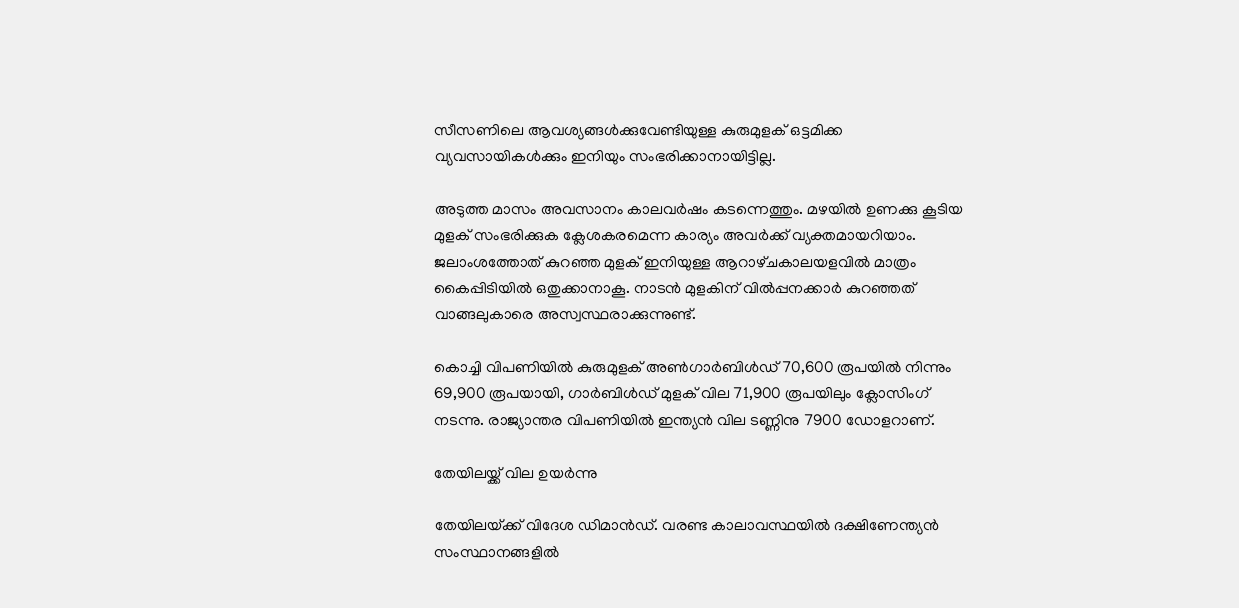സീസണിലെ ആവശ്യങ്ങൾക്കുവേണ്ടിയുള്ള കുരുമുളക്‌ ഒട്ടമിക്ക വ്യവസായികൾക്കും ഇനിയും സംഭരിക്കാനായിട്ടില്ല.

അടുത്ത മാസം അവസാനം കാലവർഷം കടന്നെത്തും. മഴയിൽ ഉണക്കു കൂടിയ മുളക്‌ സംഭരിക്കുക ക്ലേശകരമെന്ന കാര്യം അവർക്ക്‌ വ്യക്തമായറിയാം. ജലാംശത്തോത്‌ കുറഞ്ഞ മുളക്‌ ഇനിയുള്ള ആറാഴ്‌ചകാല‍യളവിൽ മാത്രം കൈപ്പിടിയിൽ ഒതുക്കാനാകൂ. നാടൻ മുളകിന് വിൽപ്പനക്കാർ കുറഞ്ഞത്‌ വാങ്ങലുകാരെ അസ്വസ്ഥരാക്കുന്നുണ്ട്‌.

കൊച്ചി വിപണിയിൽ കുരുമുളക്‌ അൺഗാർബിൾഡ്‌ 70,600 രൂപയിൽ നിന്നും 69,900 രൂപയായി, ഗാർബിൾഡ്‌ മുളക്‌ വില 71,900 രൂപയിലും ക്ലോസിംഗ് നടന്നു. രാജ്യാന്തര വിപണിയിൽ ഇന്ത്യൻ വില ടണ്ണിനു 7900 ഡോളറാണ്.

തേയിലയ്ക്ക് വില ഉയർന്നു

തേയിലയ്‌ക്ക്‌ വിദേശ ഡിമാൻഡ്. വരണ്ട കാലാവസ്ഥയിൽ ദക്ഷിണേന്ത്യൻ സംസ്ഥാനങ്ങളിൽ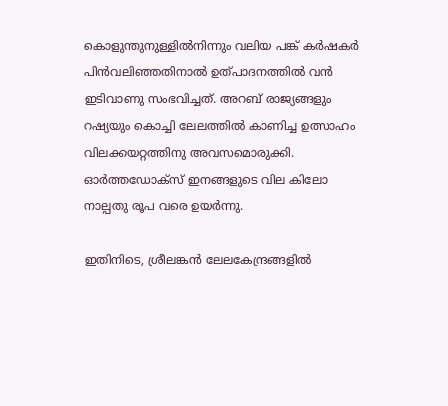കൊളുന്തുനുള്ളിൽനിന്നും വലിയ പങ്ക്‌ കർഷകർ പിൻവലിഞ്ഞതിനാൽ ഉത്പാദനത്തിൽ വൻ ഇടിവാണു സംഭവിച്ചത്‌. അറബ്‌ രാജ്യങ്ങളും റഷ്യയും കൊച്ചി ലേലത്തിൽ കാണിച്ച ഉത്സാഹം വിലക്കയറ്റത്തിനു അവസമൊരുക്കി. ഓർത്തഡോക്‌സ്‌ ഇനങ്ങളുടെ വില കിലോ നാല്പതു രൂപ വരെ ഉയർന്നു.

ഇതിനിടെ, ശ്രീലങ്കൻ ലേലകേന്ദ്രങ്ങളിൽ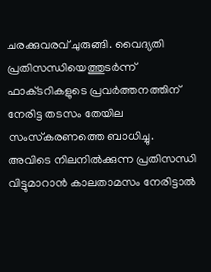ചരക്കുവരവ്‌ ചുരുങ്ങി. വൈദ്യതി പ്രതിസന്ധിയെത്തുടർന്ന്‌ ഫാക്‌ടറികളുടെ പ്രവർത്തനത്തിന്‌ നേരിട്ട തടസം തേയില സംസ്‌കരണത്തെ ബാധിച്ചു. അവിടെ നിലനിൽക്കുന്ന പ്രതിസന്ധി വിട്ടുമാറാൻ കാലതാമസം നേരിട്ടാൽ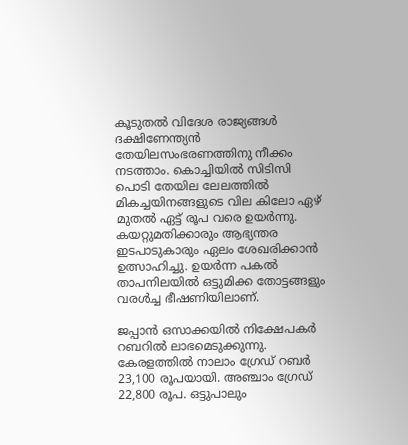കൂടുതൽ വിദേശ രാജ്യങ്ങൾ ദക്ഷിണേന്ത്യൻ തേയിലസംഭരണത്തിനു നീക്കം നടത്താം. കൊച്ചിയിൽ സിടിസി പൊടി തേയില ലേലത്തിൽ മികച്ചയിനങ്ങളുടെ വില കിലോ ഏഴ്‌ മുതൽ ഏട്ട്‌ രൂപ വരെ ഉയർന്നു.
കയറ്റുമതിക്കാരും ആഭ്യന്തര ഇടപാടുകാരും ഏലം ശേഖരിക്കാൻ ഉത്സാഹിച്ചു. ഉയർന്ന പകൽ താപനിലയിൽ ഒട്ടുമിക്ക തോട്ടങ്ങളും വരൾച്ച ഭീഷണിയിലാണ്.

ജപ്പാൻ ഒസാക്കയിൽ നിക്ഷേപകർ റബറിൽ ലാഭമെടുക്കുന്നു. കേരളത്തിൽ നാലാം ഗ്രേഡ്‌ റബർ 23,100 രൂപയായി. അഞ്ചാം ഗ്രേഡ്‌ 22,800 രൂപ. ഒട്ടുപാലും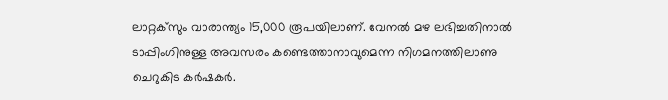ലാറ്റക്‌സും വാരാന്ത്യം 15,000 രൂപയിലാണ്. വേനൽ മഴ ലഭിച്ചതിനാൽ ടാപ്പിംഗിനുള്ള അവസരം കണ്ടെത്താനാവുമെന്ന നിഗമനത്തിലാണു ചെറുകിട കർഷകർ.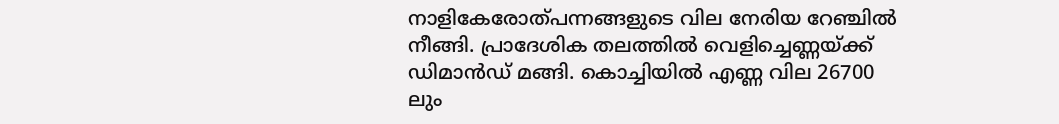നാളികേരോത്പന്നങ്ങളുടെ വില നേരിയ റേഞ്ചിൽ നീങ്ങി. പ്രാദേശിക തലത്തിൽ വെളിച്ചെണ്ണയ്‌ക്ക്‌ ഡിമാൻഡ് മങ്ങി. കൊച്ചിയിൽ എണ്ണ വില 26700 ലും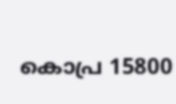കൊപ്ര 15800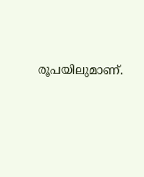രൂപയിലുമാണ്.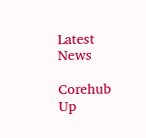Latest News

Corehub Up